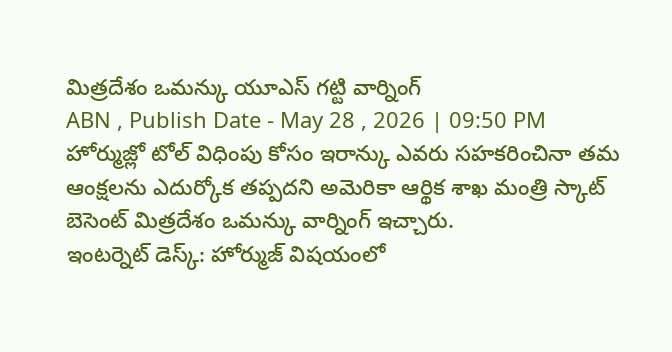మిత్రదేశం ఒమన్కు యూఎస్ గట్టి వార్నింగ్
ABN , Publish Date - May 28 , 2026 | 09:50 PM
హోర్ముజ్లో టోల్ విధింపు కోసం ఇరాన్కు ఎవరు సహకరించినా తమ ఆంక్షలను ఎదుర్కోక తప్పదని అమెరికా ఆర్థిక శాఖ మంత్రి స్కాట్ బెసెంట్ మిత్రదేశం ఒమన్కు వార్నింగ్ ఇచ్చారు.
ఇంటర్నెట్ డెస్క్: హోర్ముజ్ విషయంలో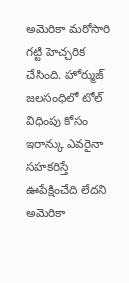అమెరికా మరోసారి గట్టి హెచ్చరిక చేసింది. హోర్ముజ్ జలసంధిలో టోల్ విధింపు కోసం ఇరాన్కు ఎవరైనా సహకరిస్తే ఊపేక్షించేది లేదని అమెరికా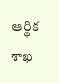ఆర్థిక శాఖ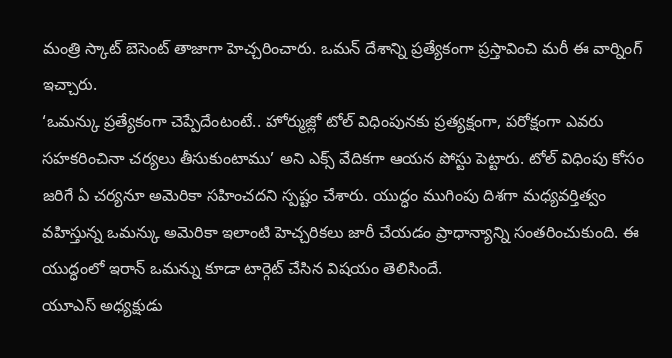మంత్రి స్కాట్ బెసెంట్ తాజాగా హెచ్చరించారు. ఒమన్ దేశాన్ని ప్రత్యేకంగా ప్రస్తావించి మరీ ఈ వార్నింగ్ ఇచ్చారు.
‘ఒమన్కు ప్రత్యేకంగా చెప్పేదేంటంటే.. హోర్ముజ్లో టోల్ విధింపునకు ప్రత్యక్షంగా, పరోక్షంగా ఎవరు సహకరించినా చర్యలు తీసుకుంటాము’ అని ఎక్స్ వేదికగా ఆయన పోస్టు పెట్టారు. టోల్ విధింపు కోసం జరిగే ఏ చర్యనూ అమెరికా సహించదని స్పష్టం చేశారు. యుద్ధం ముగింపు దిశగా మధ్యవర్తిత్వం వహిస్తున్న ఒమన్కు అమెరికా ఇలాంటి హెచ్చరికలు జారీ చేయడం ప్రాధాన్యాన్ని సంతరించుకుంది. ఈ యుద్ధంలో ఇరాన్ ఒమన్ను కూడా టార్గెట్ చేసిన విషయం తెలిసిందే.
యూఎస్ అధ్యక్షుడు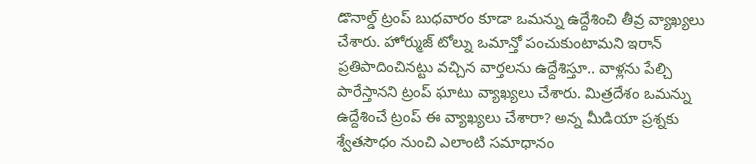డొనాల్డ్ ట్రంప్ బుధవారం కూడా ఒమన్ను ఉద్దేశించి తీవ్ర వ్యాఖ్యలు చేశారు. హోర్ముజ్ టోల్ను ఒమాన్తో పంచుకుంటామని ఇరాన్ ప్రతిపాదించినట్టు వచ్చిన వార్తలను ఉద్దేశిస్తూ.. వాళ్లను పేల్చి పారేస్తానని ట్రంప్ ఘాటు వ్యాఖ్యలు చేశారు. మిత్రదేశం ఒమన్ను ఉద్దేశించే ట్రంప్ ఈ వ్యాఖ్యలు చేశారా? అన్న మీడియా ప్రశ్నకు శ్వేతసౌధం నుంచి ఎలాంటి సమాధానం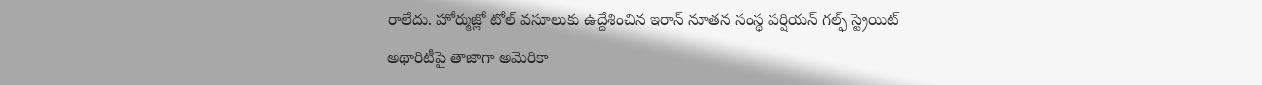రాలేదు. హోర్ముజ్లో టోల్ వసూలుకు ఉద్దేశించిన ఇరాన్ నూతన సంస్థ పర్షియన్ గల్ఫ్ స్ట్రెయిట్ అథారిటీపై తాజాగా అమెరికా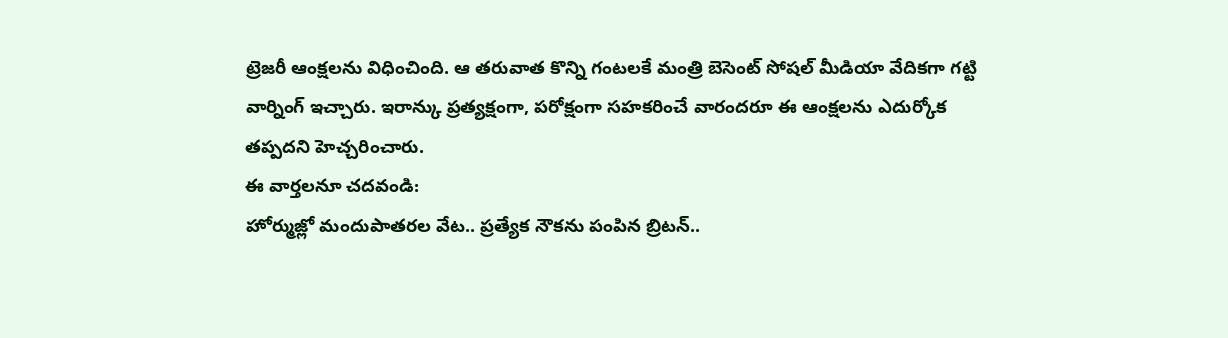ట్రెజరీ ఆంక్షలను విధించింది. ఆ తరువాత కొన్ని గంటలకే మంత్రి బెసెంట్ సోషల్ మీడియా వేదికగా గట్టి వార్నింగ్ ఇచ్చారు. ఇరాన్కు ప్రత్యక్షంగా, పరోక్షంగా సహకరించే వారందరూ ఈ ఆంక్షలను ఎదుర్కోక తప్పదని హెచ్చరించారు.
ఈ వార్తలనూ చదవండి:
హోర్ముజ్లో మందుపాతరల వేట.. ప్రత్యేక నౌకను పంపిన బ్రిటన్..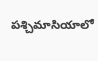పశ్చిమాసియాలో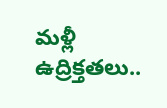మళ్లీ ఉద్రిక్తతలు..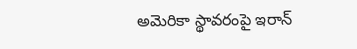అమెరికా స్థావరంపై ఇరాన్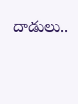దాడులు..